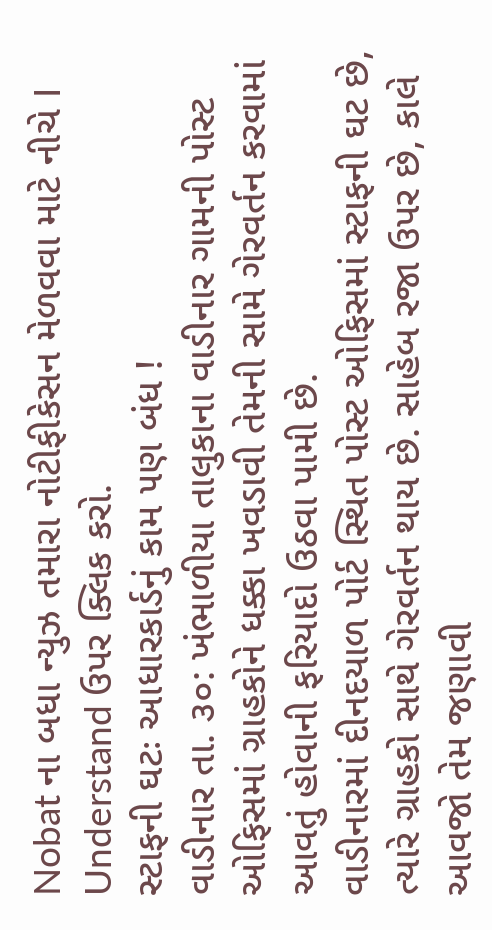Nobat ના બધા ન્યુઝ તમારા નોટીફીકેસન મેળવવા માટે નીચે I Understand ઉપર ક્લિક કરો.
સ્ટાફની ઘટઃ આધારકાર્ડનું કામ ૫ણ બંધ !
વાડીનાર તા. ૩૦: ખંભાળીયા તાલુકાના વાડીનાર ગામની પોસ્ટ ઓફિસમાં ગ્રાહકોને ધક્કા ખવડાવી તેમની સામે ગેરવર્તન કરવામાં આવતું હોવાની ફરિયાદો ઉઠવા પામી છે.
વાડીનારમાં દીનદયાળ પોર્ટ સ્થિત પોસ્ટ ઓફિસમાં સ્ટાફની ઘટ છે, ત્યારે ગ્રાહકો સાથે ગેરવર્તન થાય છે. સાહેબ રજા ઉપર છે, કાલે આવજો તેમ જણાવી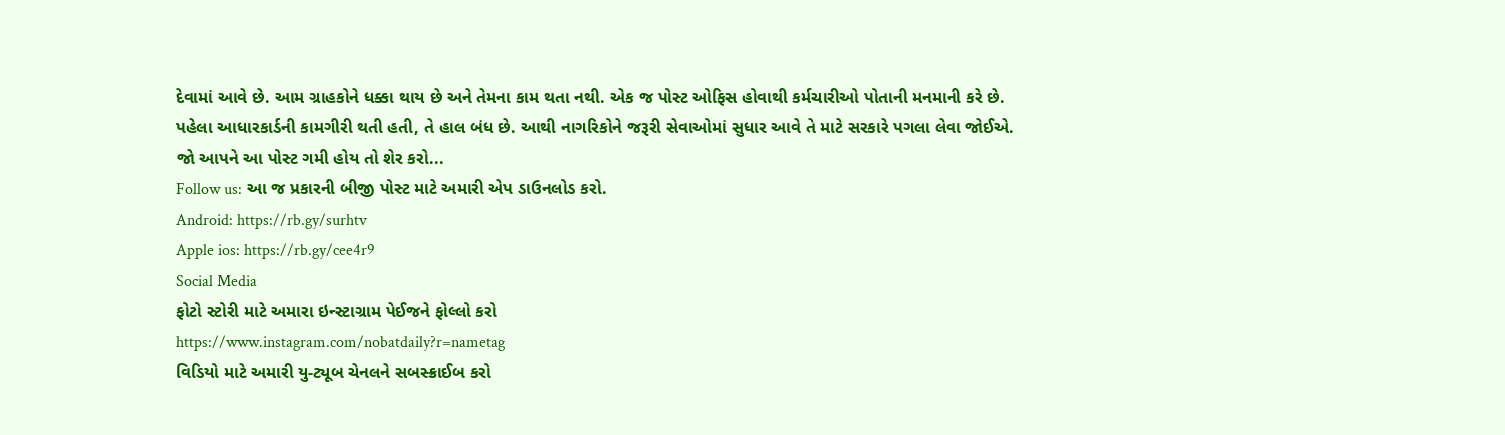દેવામાં આવે છે. આમ ગ્રાહકોને ધક્કા થાય છે અને તેમના કામ થતા નથી. એક જ પોસ્ટ ઓફિસ હોવાથી કર્મચારીઓ પોતાની મનમાની કરે છે.
પહેલા આધારકાર્ડની કામગીરી થતી હતી, તે હાલ બંધ છે. આથી નાગરિકોને જરૂરી સેવાઓમાં સુધાર આવે તે માટે સરકારે પગલા લેવા જોઈએ.
જો આપને આ પોસ્ટ ગમી હોય તો શેર કરો...
Follow us: આ જ પ્રકારની બીજી પોસ્ટ માટે અમારી એપ ડાઉનલોડ કરો.
Android: https://rb.gy/surhtv
Apple ios: https://rb.gy/cee4r9
Social Media
ફોટો સ્ટોરી માટે અમારા ઇન્સ્ટાગ્રામ પેઈજને ફોલ્લો કરો
https://www.instagram.com/nobatdaily?r=nametag
વિડિયો માટે અમારી યુ-ટ્યૂબ ચેનલને સબસ્ક્રાઈબ કરો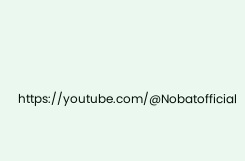https://youtube.com/@Nobatofficial